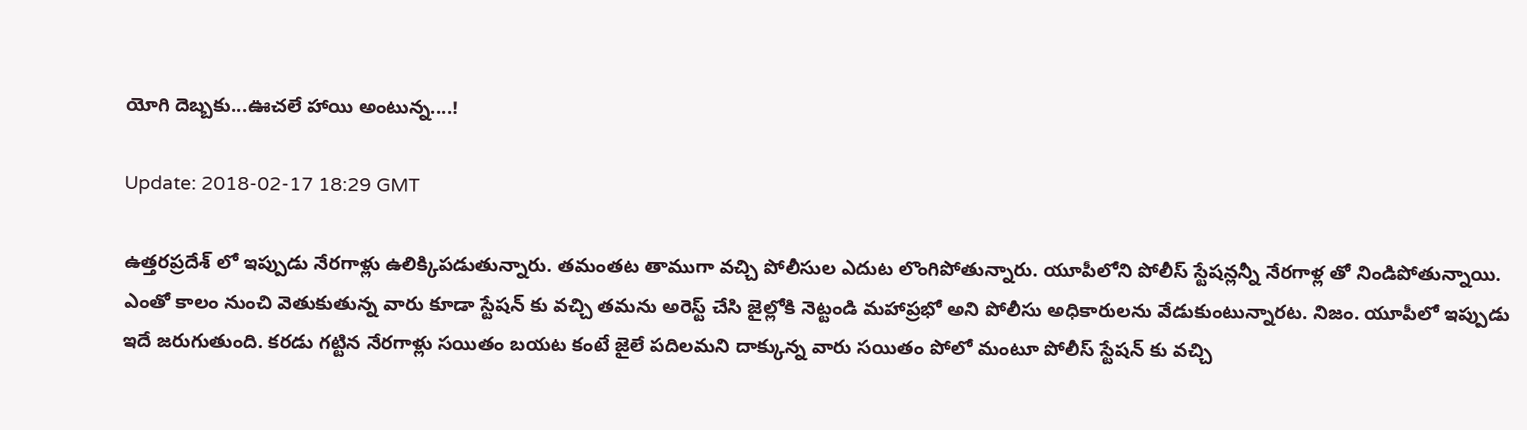యోగి దెబ్బకు...ఊచలే హాయి అంటున్న....!

Update: 2018-02-17 18:29 GMT

ఉత్తరప్రదేశ్ లో ఇప్పుడు నేరగాళ్లు ఉలిక్కిపడుతున్నారు. తమంతట తాముగా వచ్చి పోలీసుల ఎదుట లొంగిపోతున్నారు. యూపీలోని పోలీస్ స్టేషన్లన్నీ నేరగాళ్ల తో నిండిపోతున్నాయి. ఎంతో కాలం నుంచి వెతుకుతున్న వారు కూడా స్టేషన్ కు వచ్చి తమను అరెస్ట్ చేసి జైల్లోకి నెట్టండి మహాప్రభో అని పోలీసు అధికారులను వేడుకుంటున్నారట. నిజం. యూపీలో ఇప్పుడు ఇదే జరుగుతుంది. కరడు గట్టిన నేరగాళ్లు సయితం బయట కంటే జైలే పదిలమని దాక్కున్న వారు సయితం పోలో మంటూ పోలీస్ స్టేషన్ కు వచ్చి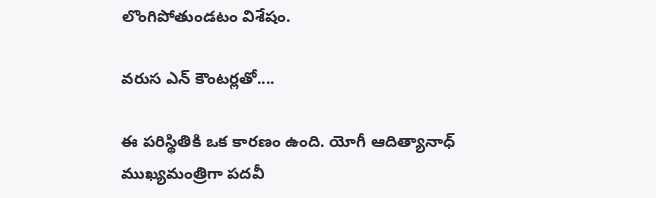లొంగిపోతుండటం విశేషం.

వరుస ఎన్ కౌంటర్లతో....

ఈ పరిస్థితికి ఒక కారణం ఉంది. యోగీ ఆదిత్యానాధ్ ముఖ్యమంత్రిగా పదవీ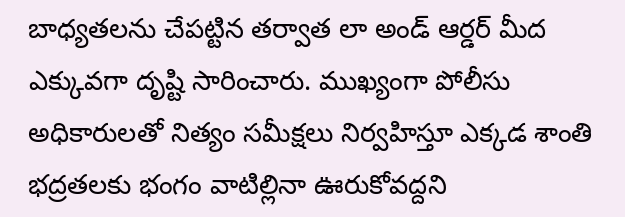బాధ్యతలను చేపట్టిన తర్వాత లా అండ్ ఆర్డర్ మీద ఎక్కువగా దృష్టి సారించారు. ముఖ్యంగా పోలీసు అధికారులతో నిత్యం సమీక్షలు నిర్వహిస్తూ ఎక్కడ శాంతి భద్రతలకు భంగం వాటిల్లినా ఊరుకోవద్దని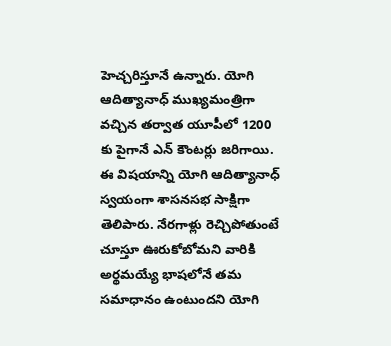హెచ్చరిస్తూనే ఉన్నారు. యోగి ఆదిత్యానాధ్ ముఖ్యమంత్రిగా వచ్చిన తర్వాత యూపీలో 1200 కు పైగానే ఎన్ కౌంటర్లు జరిగాయి. ఈ విషయాన్ని యోగి ఆదిత్యానాధ్ స్వయంగా శాసనసభ సాక్షిగా తెలిపారు. నేరగాళ్లు రెచ్చిపోతుంటే చూస్తూ ఊరుకోబోమని వారికి అర్థమయ్యే భాషలోనే తమ సమాధానం ఉంటుందని యోగి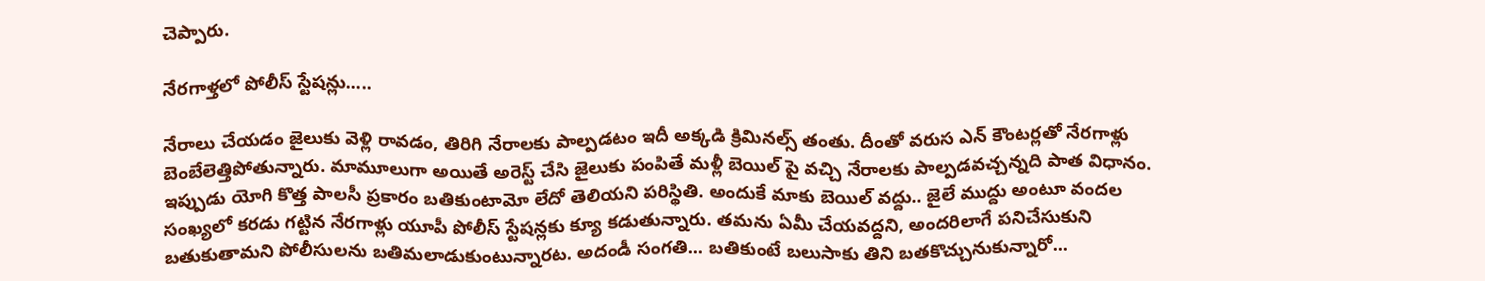చెప్పారు.

నేరగాళ్తలో పోలీస్ స్టేషన్లు.....

నేరాలు చేయడం జైలుకు వెళ్లి రావడం, తిరిగి నేరాలకు పాల్పడటం ఇదీ అక్కడి క్రిమినల్స్ తంతు. దీంతో వరుస ఎన్ కౌంటర్లతో నేరగాళ్లు బెంబేలెత్తిపోతున్నారు. మామూలుగా అయితే అరెస్ట్ చేసి జైలుకు పంపితే మళ్లీ బెయిల్ పై వచ్చి నేరాలకు పాల్పడవచ్చన్నది పాత విధానం. ఇప్పుడు యోగి కొత్త పాలసీ ప్రకారం బతికుంటామో లేదో తెలియని పరిస్థితి. అందుకే మాకు బెయిల్ వద్దు.. జైలే ముద్దు అంటూ వందల సంఖ్యలో కరడు గట్టిన నేరగాళ్లు యూపీ పోలీస్ స్టేషన్లకు క్యూ కడుతున్నారు. తమను ఏమీ చేయవద్దని, అందరిలాగే పనిచేసుకుని బతుకుతామని పోలీసులను బతిమలాడుకుంటున్నారట. అదండీ సంగతి... బతికుంటే బలుసాకు తిని బతకొచ్చునుకున్నారో...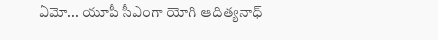ఏమో... యూపీ సీఎంగా యోగి ఆదిత్యనాధ్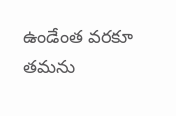ఉండేంత వరకూ తమను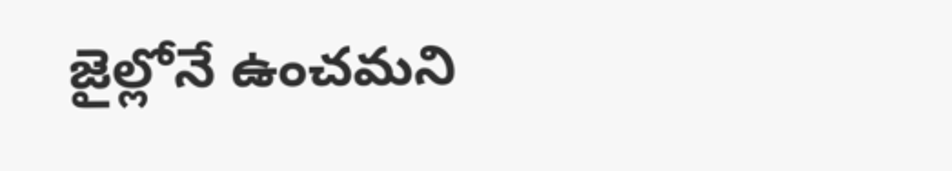జైల్లోనే ఉంచమని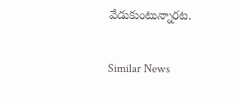వేడుకుంటున్నారట.

Similar News